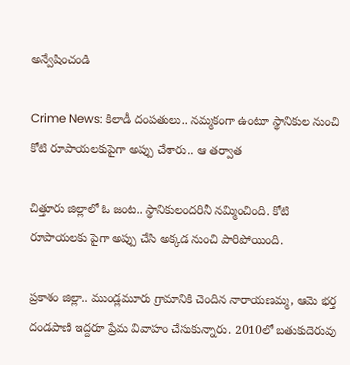అన్వేషించండి

Crime News: కిలాడీ దంపతులు.. నమ్మకంగా ఉంటూ స్థానికుల నుంచి కోటి రూపాయలకుపైగా అప్పు చేశారు.. ఆ తర్వాత

చిత్తూరు జిల్లాలో ఓ జంట.. స్థానికులందరినీ నమ్మించింది. కోటి రూపాయలకు పైగా అప్పు చేసి అక్కడ నుంచి పారిపోయింది.

ప్రకాశం జిల్లా.. ముండ్లమూరు గ్రామానికి చెందిన నారాయణమ్మ, ఆమె భర్త దండపాణి ఇద్దరూ ప్రేమ వివాహం చేసుకున్నారు. 2010లో బతుకుదెరువు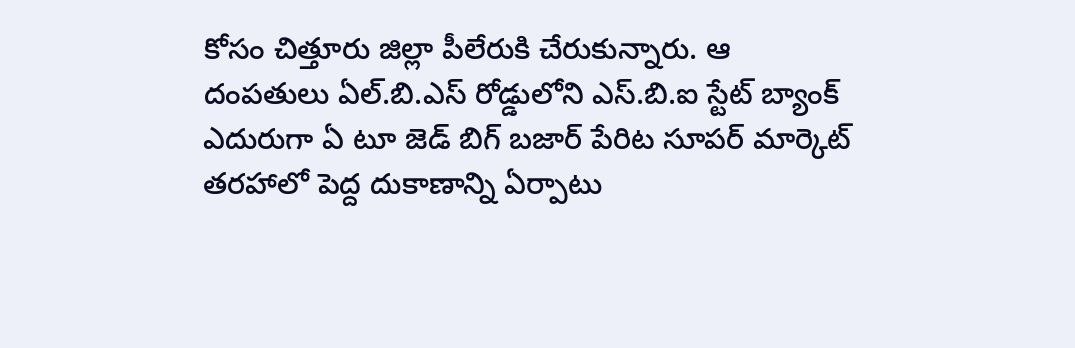కోసం చిత్తూరు జిల్లా పీలేరుకి చేరుకున్నారు. ఆ దంపతులు ఏల్.బి.ఎస్ రోడ్డులోని ఎస్.బి.ఐ స్టేట్ బ్యాంక్‌ ఎదురుగా ఏ టూ జెడ్ బిగ్ బజార్ పేరిట సూపర్ మార్కెట్ తరహాలో పెద్ద దుకాణాన్ని ఏర్పాటు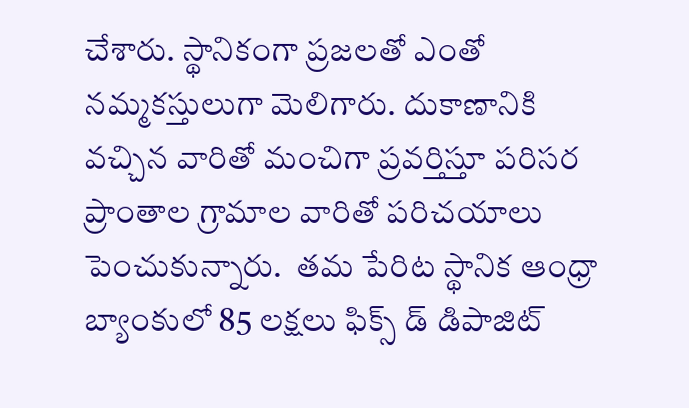చేశారు. స్థానికంగా ప్రజలతో‌ ఎంతో నమ్మకస్తులుగా మెలిగారు. దుకాణానికి వచ్చిన వారితో మంచిగా ప్రవర్తిస్తూ పరిసర ప్రాంతాల గ్రామాల వారితో పరిచయాలు పెంచుకున్నారు.  తమ పేరిట స్థానిక ఆంధ్రా బ్యాంకులో 85 లక్షలు ఫిక్స్ డ్ డిపాజిట్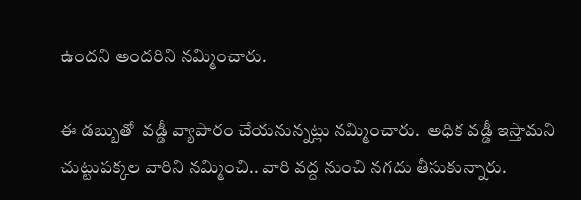ఉందని అందరిని నమ్మించారు.

ఈ డబ్బుతో  వడ్డీ వ్యాపారం చేయనున్నట్లు నమ్మించారు.  అధిక వడ్డీ ఇస్తామని చుట్టుపక్కల వారిని నమ్మించి.. వారి వద్ద నుంచి నగదు తీసుకున్నారు.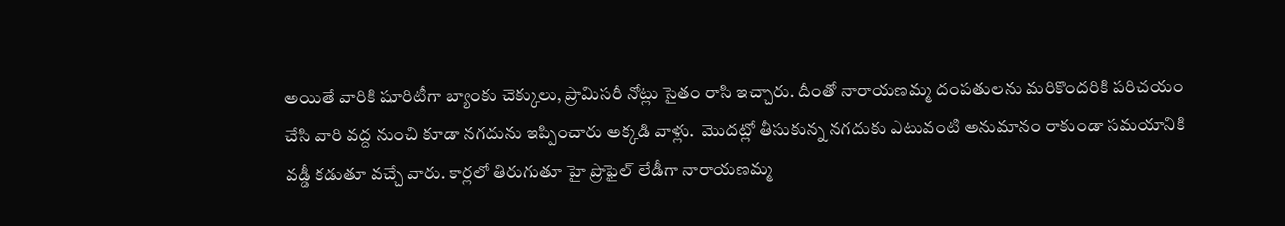అయితే వారికి షూరిటీగా బ్యాంకు చెక్కులు, ప్రామిసరీ నోట్లు సైతం రాసి ఇచ్చారు. దీంతో నారాయణమ్మ దంపతులను మరి‌కొందరికి పరిచయం చేసి వారి వద్ద నుంచి కూడా నగదును ఇప్పించారు అక్కడి వాళ్లు.  మొదట్లో‌ తీసుకున్న నగదుకు ఎటువంటి అనుమానం రాకుండా సమయానికి వడ్డీ కడుతూ వచ్చే వారు. కార్లలో తిరుగుతూ హై ప్రొఫైల్ లేడీగా నారాయణమ్మ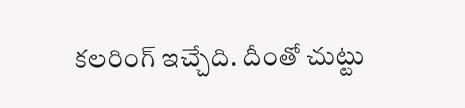కలరింగ్ ఇచ్చేది. దీంతో చుట్టు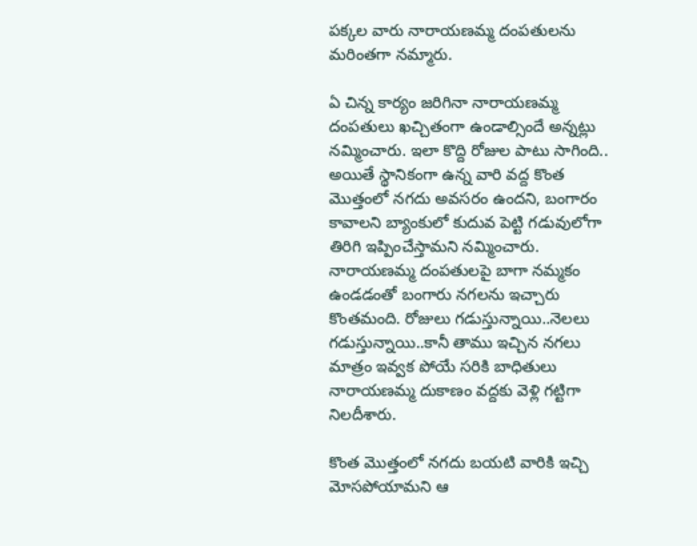పక్కల వారు నారాయణమ్మ దంపతులను మరింతగా నమ్మారు.

ఏ చిన్న కార్యం జరిగినా నారాయణమ్మ దంపతులు‌ ఖచ్చితంగా ఉండాల్సిందే అన్నట్లు నమ్మించారు. ఇలా కొద్ది రోజుల పాటు సాగింది.. అయితే స్థానికంగా ఉన్న వారి వద్ద కొంత మొత్తంలో నగదు అవసరం ఉందని, బంగారం కావాలని బ్యాంకులో‌ కుదువ పెట్టి గడువులోగా తిరిగి ఇప్పించేస్తామని నమ్మించారు. నారాయణమ్మ దంపతులపై బాగా నమ్మకం ఉండడంతో బంగారు నగలను ఇచ్చారు కొంతమంది. రోజులు గడుస్తున్నాయి..నెలలు గడుస్తున్నాయి..కానీ తాము ఇచ్చిన నగలు మాత్రం ఇవ్వక పోయే సరికి బాధితులు నారాయణమ్మ దుకాణం వద్దకు వెళ్లి గట్టిగా నిలదీశారు.

కొంత మొత్తంలో నగదు బయటి వారికి ఇచ్చి మోసపోయామని ఆ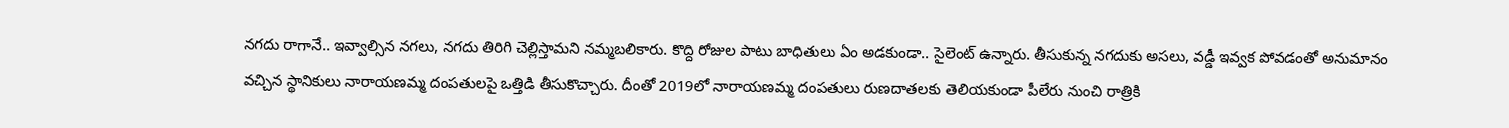నగదు రాగానే‌.. ఇవ్వాల్సిన నగలు, నగదు తిరిగి చెల్లిస్తామని నమ్మబలికారు. కొద్ది రోజుల పాటు‌ బాధితులు ఏం అడకుండా.. సైలెంట్ ఉన్నారు. తీసుకున్న నగదుకు అసలు, వడ్డీ ఇవ్వక పోవడంతో అనుమానం వచ్చిన స్థానికులు నారాయణమ్మ దంపతులపై ఒత్తిడి తీసుకొచ్చారు. దీంతో 2019లో నారాయణమ్మ దంపతులు రుణదాతలకు తెలియకుండా పీలేరు నుంచి రాత్రికి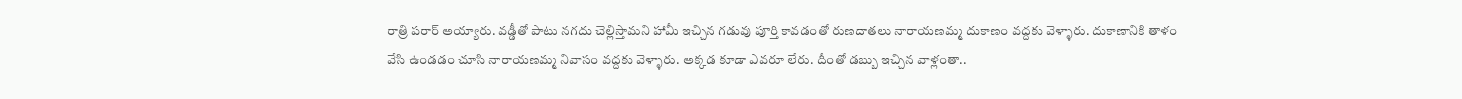రాత్రి పరార్ అయ్యారు. వడ్డీతో పాటు నగదు చెల్లిస్తామని హామీ ఇచ్చిన గడువు పూర్తి కావడంతో రుణదాతలు నారాయణమ్మ దుకాణం వద్దకు వెళ్ళారు. దుకాణానికి తాళం వేసి ఉండడం చూసి నారాయణమ్మ నివాసం వద్దకు వెళ్ళారు. అక్కడ కూడా ఎవరూ లేరు. దీంతో డబ్బు ఇచ్చిన వాళ్లంతా..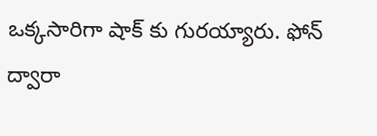ఒక్కసారిగా షాక్ కు గురయ్యారు. ఫోన్ ద్వారా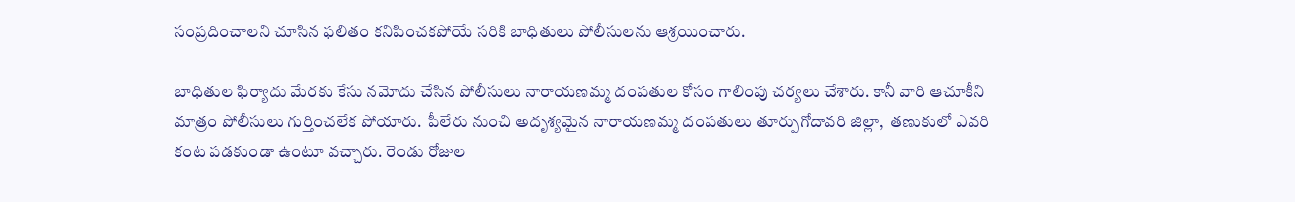సంప్రదించాలని చూసిన ఫలితం కనిపించకపోయే సరికి బాధితులు పోలీసులను ఆశ్రయించారు.

బాధితుల ఫిర్యాదు మేరకు కేసు నమోదు చేసిన పోలీసులు నారాయణమ్మ దంపతుల కోసం గాలింపు చర్యలు చేశారు. కానీ వారి ఆచూకీని మాత్రం పోలీసులు గుర్తించలేక పోయారు.  పీలేరు నుంచి అదృశ్యమైన నారాయణమ్మ దంపతులు తూర్పుగోదావరి జిల్లా,  తణుకులో ఎవరి కంట పడకుండా ఉంటూ వచ్చారు. రెండు రోజుల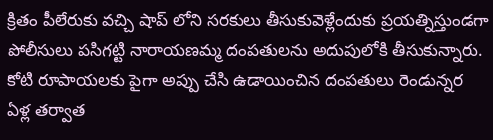క్రితం పీలేరుకు వచ్చి షాప్ లోని సరకులు తీసుకువెళ్లేందుకు ప్రయత్నిస్తుండగా పోలీసులు పసిగట్టి నారాయణమ్మ దంపతులను అదుపులోకి‌ తీసుకున్నారు. కోటి రూపాయలకు పైగా అప్పు చేసి ఉడాయించిన దంపతులు రెండున్నర ఏళ్ల తర్వాత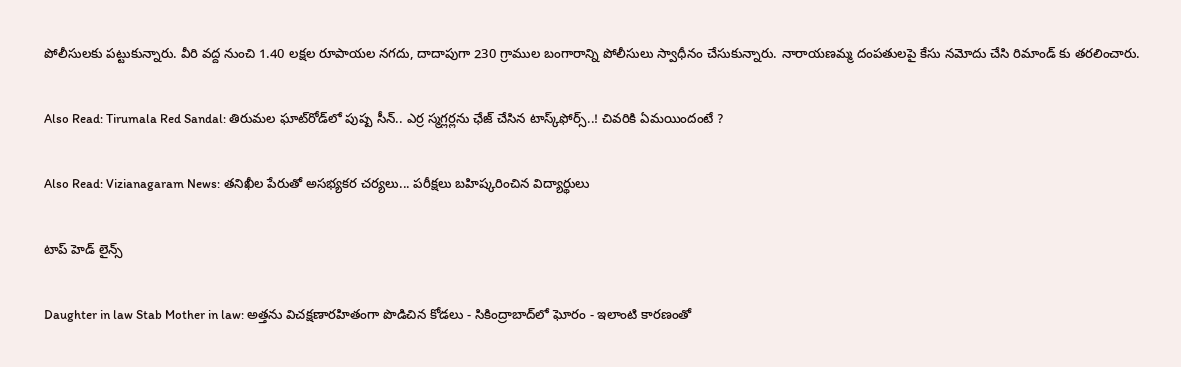పోలీసులకు పట్టుకున్నారు. వీరి వద్ద నుంచి 1.40 లక్షల రూపాయల నగదు, దాదాపుగా 230 గ్రాముల బంగారాన్ని పోలీసులు స్వాధీనం చేసుకున్నారు. నారాయణమ్మ దంపతులపై కేసు నమోదు చేసి రిమాండ్ కు తరలించారు.

Also Read: Tirumala Red Sandal: తిరుమల ఘాట్‌రోడ్‌లో పుష్ప సీన్.. ఎర్ర స్మగ్లర్లను ఛేజ్ చేసిన టాస్క్‌ఫోర్స్..! చివరికి ఏమయిందంటే ?

Also Read: Vizianagaram News: తనిఖీల పేరుతో అసభ్యకర చర్యలు... పరీక్షలు బహిష్కరించిన విద్యార్థులు

టాప్ హెడ్ లైన్స్

Daughter in law Stab Mother in law: అత్తను విచక్షణారహితంగా పొడిచిన కోడలు - సికింద్రాబాద్‌లో ఘోరం - ఇలాంటి కారణంతో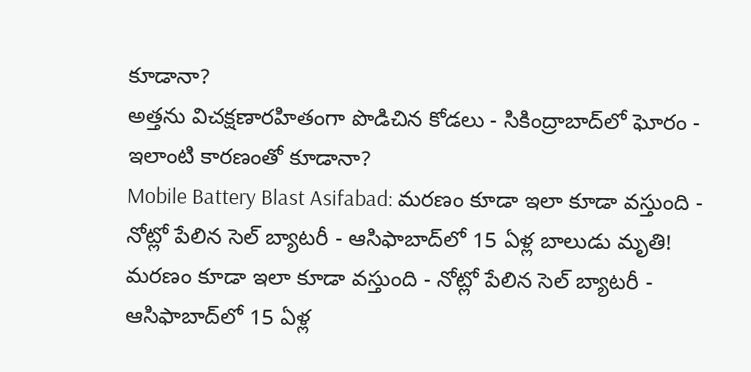కూడానా?
అత్తను విచక్షణారహితంగా పొడిచిన కోడలు - సికింద్రాబాద్‌లో ఘోరం - ఇలాంటి కారణంతో కూడానా?
Mobile Battery Blast Asifabad: మరణం కూడా ఇలా కూడా వస్తుంది - నోట్లో పేలిన సెల్ బ్యాటరీ - ఆసిఫాబాద్‌లో 15 ఏళ్ల బాలుడు మృతి!
మరణం కూడా ఇలా కూడా వస్తుంది - నోట్లో పేలిన సెల్ బ్యాటరీ - ఆసిఫాబాద్‌లో 15 ఏళ్ల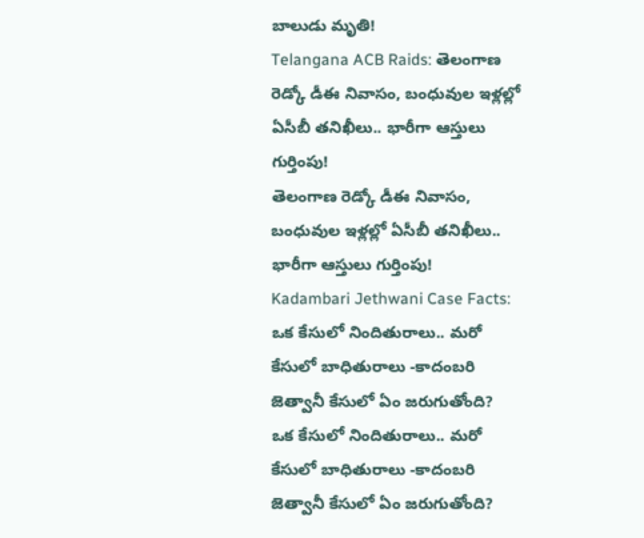బాలుడు మృతి!
Telangana ACB Raids: తెలంగాణ రెడ్కో డీఈ నివాసం, బంధువుల ఇళ్లల్లో ఏసీబీ తనిఖీలు.. భారీగా ఆస్తులు గుర్తింపు!
తెలంగాణ రెడ్కో డీఈ నివాసం, బంధువుల ఇళ్లల్లో ఏసీబీ తనిఖీలు.. భారీగా ఆస్తులు గుర్తింపు!
Kadambari Jethwani Case Facts: ఒక కేసులో నిందితురాలు.. మరో కేసులో బాధితురాలు -కాదంబరి జెత్వానీ కేసులో ఏం జరుగుతోంది?
ఒక కేసులో నిందితురాలు.. మరో కేసులో బాధితురాలు -కాదంబరి జెత్వానీ కేసులో ఏం జరుగుతోంది?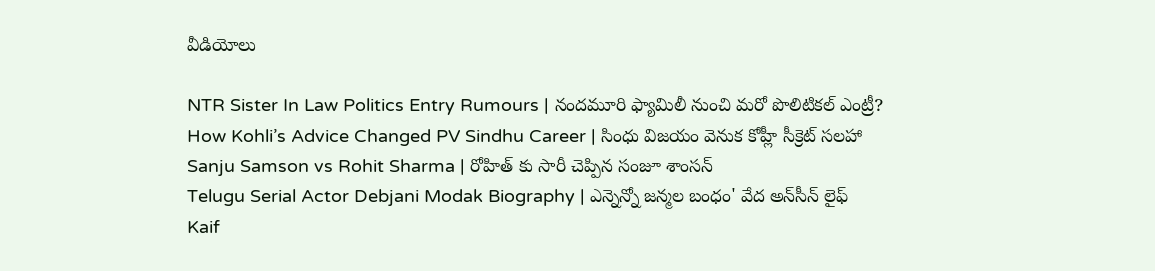వీడియోలు

NTR Sister In Law Politics Entry Rumours | నందమూరి ఫ్యామిలీ నుంచి మరో పొలిటికల్ ఎంట్రీ?
How Kohli’s Advice Changed PV Sindhu Career | సింధు విజయం వెనుక కోహ్లీ సీక్రెట్ సలహా
Sanju Samson vs Rohit Sharma | రోహిత్ కు సారీ చెప్పిన సంజూ శాంస‌న్
Telugu Serial Actor Debjani Modak Biography | ఎన్నెన్నో జన్మల బంధం' వేద అన్‌సీన్ లైఫ్
Kaif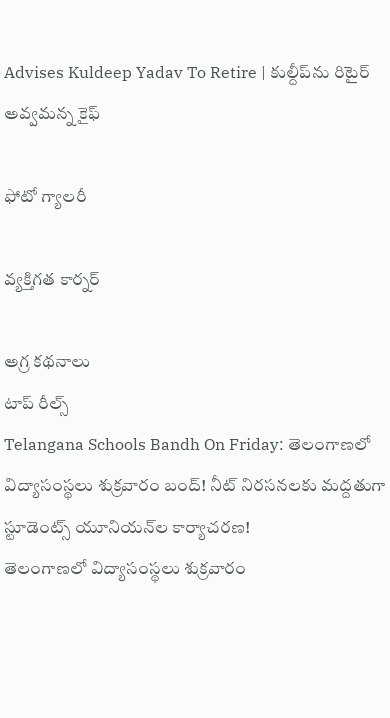Advises Kuldeep Yadav To Retire | కుల్దీప్‌ను రిటైర్ అవ్వమన్న కైఫ్

ఫోటో గ్యాలరీ

వ్యక్తిగత కార్నర్

అగ్ర కథనాలు
టాప్ రీల్స్
Telangana Schools Bandh On Friday: తెలంగాణలో విద్యాసంస్థలు శుక్రవారం బంద్‌! నీట్‌ నిరసనలకు మద్దతుగా స్టూడెంట్స్ యూనియన్‌ల కార్యాచరణ!
తెలంగాణలో విద్యాసంస్థలు శుక్రవారం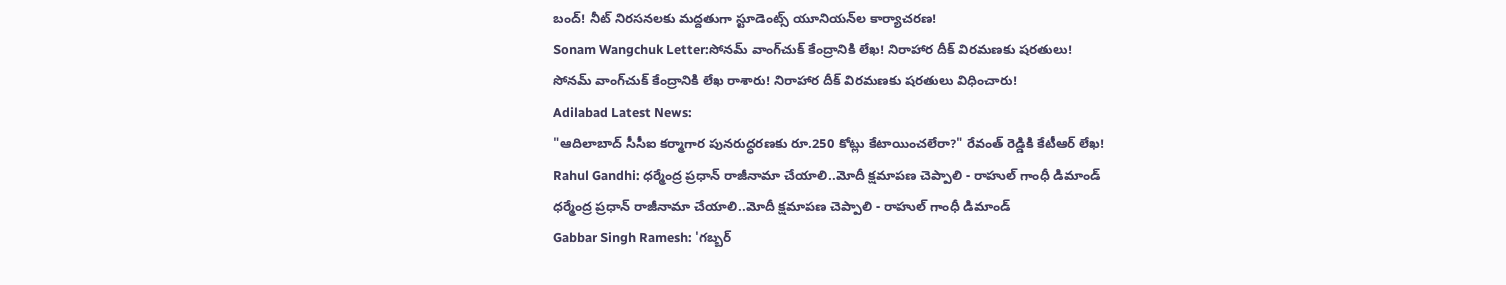బంద్‌! నీట్‌ నిరసనలకు మద్దతుగా స్టూడెంట్స్ యూనియన్‌ల కార్యాచరణ!
Sonam Wangchuk Letter:సోనమ్‌ వాంగ్‌చుక్‌ కేంద్రానికి లేఖ! నిరాహార దీక్ విరమణకు షరతులు!
సోనమ్‌ వాంగ్‌చుక్‌ కేంద్రానికి లేఖ రాశారు! నిరాహార దీక్ విరమణకు షరతులు విధించారు!
Adilabad Latest News:
"ఆదిలాబాద్‌ సీసీఐ కర్మాగార పునరుద్ధరణకు రూ.250 కోట్లు కేటాయించలేరా?" రేవంత్ రెడ్డికి కేటీఆర్ లేఖ!
Rahul Gandhi: ధర్మేంద్ర ప్రధాన్ రాజీనామా చేయాలి..మోదీ క్షమాపణ చెప్పాలి - రాహుల్ గాంధీ డిమాండ్
ధర్మేంద్ర ప్రధాన్ రాజీనామా చేయాలి..మోదీ క్షమాపణ చెప్పాలి - రాహుల్ గాంధీ డిమాండ్
Gabbar Singh Ramesh: 'గబ్బర్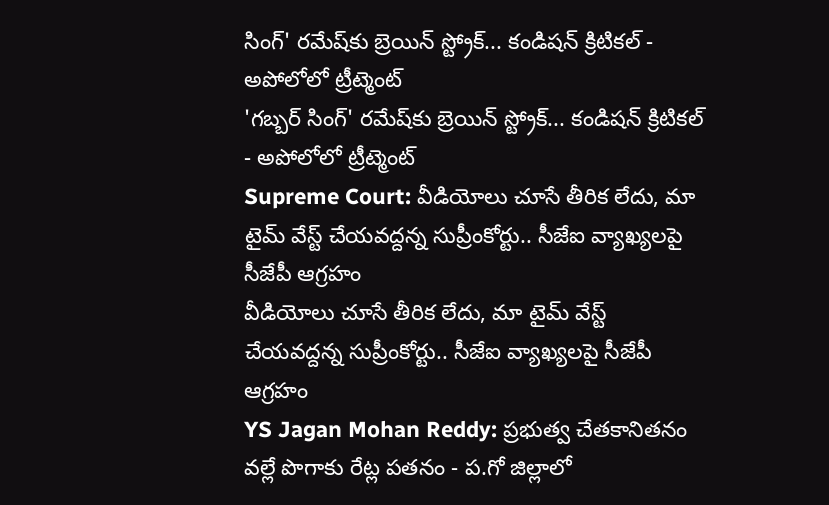సింగ్' రమేష్‌కు బ్రెయిన్ స్ట్రోక్... కండిషన్ క్రిటికల్ - అపోలోలో ట్రీట్మెంట్
'గబ్బర్ సింగ్' రమేష్‌కు బ్రెయిన్ స్ట్రోక్... కండిషన్ క్రిటికల్ - అపోలోలో ట్రీట్మెంట్
Supreme Court: వీడియోలు చూసే తీరిక లేదు, మా టైమ్ వేస్ట్ చేయవద్దన్న సుప్రీంకోర్టు.. సీజేఐ వ్యాఖ్యలపై సీజేపీ ఆగ్రహం
వీడియోలు చూసే తీరిక లేదు, మా టైమ్ వేస్ట్ చేయవద్దన్న సుప్రీంకోర్టు.. సీజేఐ వ్యాఖ్యలపై సీజేపీ ఆగ్రహం
YS Jagan Mohan Reddy: ప్రభుత్వ చేతకానితనం వల్లే పొగాకు రేట్ల పతనం - ప.గో జిల్లాలో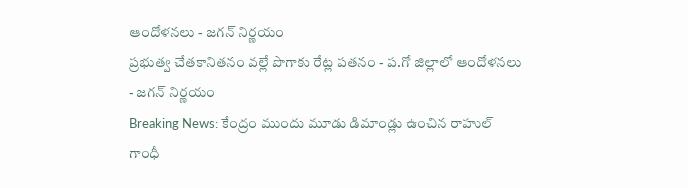ఆందోళనలు - జగన్ నిర్ణయం
ప్రభుత్వ చేతకానితనం వల్లే పొగాకు రేట్ల పతనం - ప.గో జిల్లాలో ఆందోళనలు - జగన్ నిర్ణయం
Breaking News: కేంద్రం ముందు మూడు డిమాండ్లు ఉంచిన రాహుల్ గాంధీ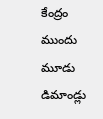కేంద్రం ముందు మూడు డిమాండ్లు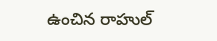ఉంచిన రాహుల్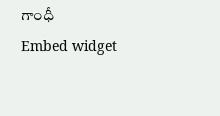గాంధీ
Embed widget